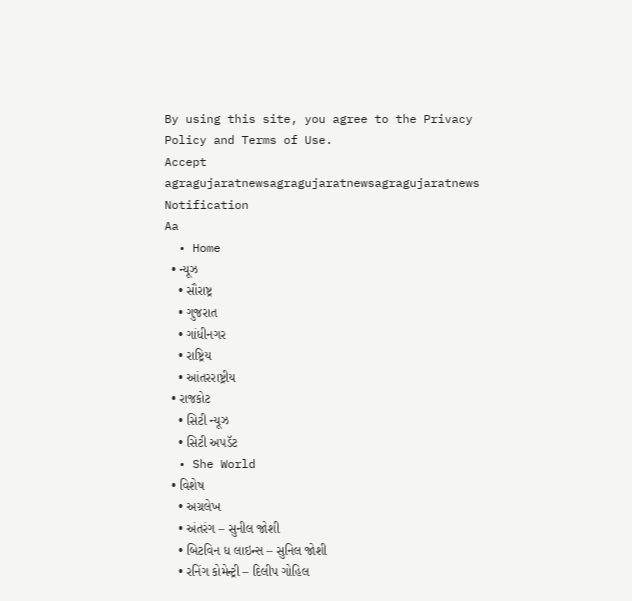By using this site, you agree to the Privacy Policy and Terms of Use.
Accept
agragujaratnewsagragujaratnewsagragujaratnews
Notification
Aa
  • Home
  • ન્યૂઝ
    • સૌરાષ્ટ્ર
    • ગુજરાત
    • ગાંધીનગર
    • રાષ્ટ્રિય
    • આંતરરાષ્ટ્રીય
  • રાજકોટ
    • સિટી ન્યૂઝ
    • સિટી અપડૅટ
  • She World
  • વિશેષ
    • અગ્રલેખ
    • અંતરંગ – સુનીલ જોશી
    • બિટવિન ધ લાઇન્સ – સુનિલ જોશી
    • રનિંગ કોમેન્ટ્રી – દિલીપ ગોહિલ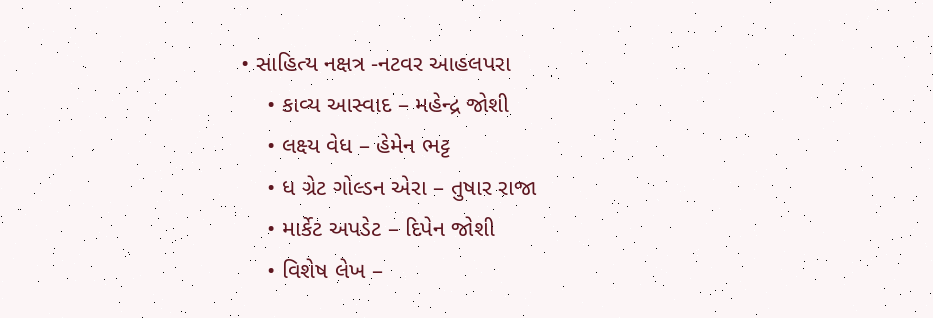• સાહિત્ય નક્ષત્ર -નટવર આહલપરા
    • કાવ્ય આસ્વાદ – મહેન્દ્ર જોશી
    • લક્ષ્ય વેધ – હેમેન ભટ્ટ
    • ધ ગ્રેટ ગોલ્ડન એરા – તુષાર રાજા
    • માર્કેટ અપડેટ – દિપેન જોશી
    • વિશેષ લેખ –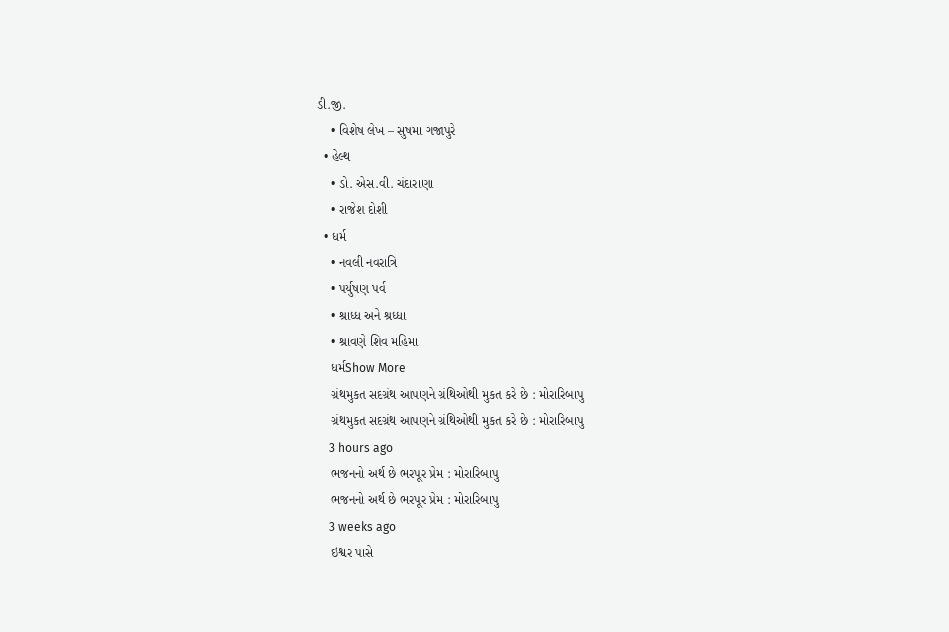ડી.જી.
    • વિશેષ લેખ – સુષમા ગજાપુરે
  • હેલ્થ
    • ડો. એસ.વી. ચંદારાણા
    • રાજેશ દોશી
  • ધર્મ
    • નવલી નવરાત્રિ
    • પર્યુષણ પર્વ
    • શ્રાધ્ધ અને શ્રધ્ધા
    • શ્રાવણે શિવ મહિમા
    ધર્મShow More
    ગ્રંથમુકત સદગ્રંથ આપણને ગ્રંથિઓથી મુકત કરે છે : મોરારિબાપુ
    ગ્રંથમુકત સદગ્રંથ આપણને ગ્રંથિઓથી મુકત કરે છે : મોરારિબાપુ
    3 hours ago
    ભજનનો અર્થ છે ભરપૂર પ્રેમ : મોરારિબાપુ
    ભજનનો અર્થ છે ભરપૂર પ્રેમ : મોરારિબાપુ
    3 weeks ago
    ઇશ્વર પાસે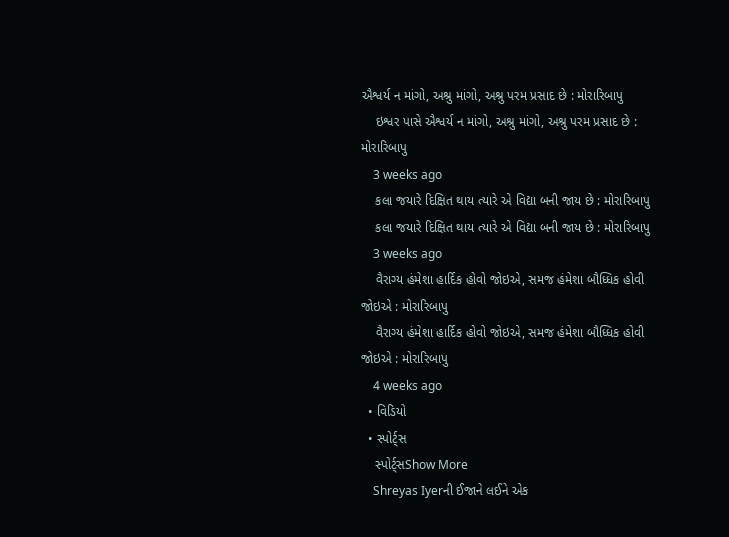ઐશ્વર્ય ન માંગો, અશ્રુ માંગો, અશ્રુ પરમ પ્રસાદ છે : મોરારિબાપુ
    ઇશ્વર પાસે ઐશ્વર્ય ન માંગો, અશ્રુ માંગો, અશ્રુ પરમ પ્રસાદ છે : મોરારિબાપુ
    3 weeks ago
    કલા જયારે દિક્ષિત થાય ત્યારે એ વિદ્યા બની જાય છે : મોરારિબાપુ
    કલા જયારે દિક્ષિત થાય ત્યારે એ વિદ્યા બની જાય છે : મોરારિબાપુ
    3 weeks ago
    વૈરાગ્ય હંમેશા હાર્દિક હોવો જોઇએ, સમજ હંમેશા બૌધ્ધિક હોવી જોઇએ : મોરારિબાપુ
    વૈરાગ્ય હંમેશા હાર્દિક હોવો જોઇએ, સમજ હંમેશા બૌધ્ધિક હોવી જોઇએ : મોરારિબાપુ
    4 weeks ago
  • વિડિયો
  • સ્પોર્ટ્સ
    સ્પોર્ટ્સShow More
    Shreyas Iyerની ઈજાને લઈને એક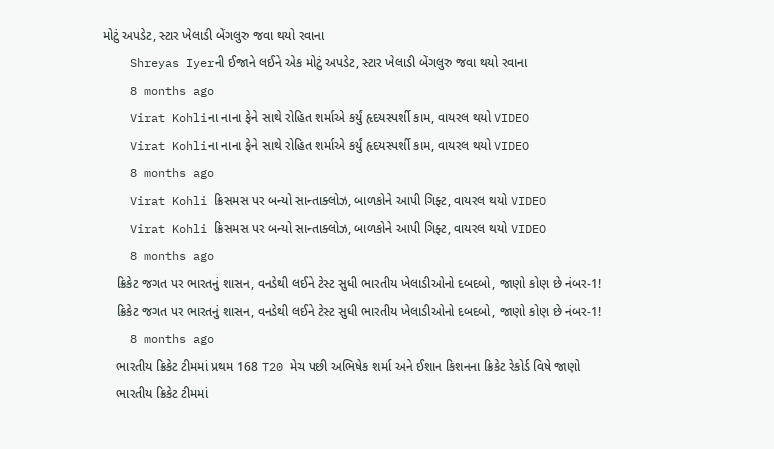મોટું અપડેટ, સ્ટાર ખેલાડી બેંગલુરુ જવા થયો રવાના
    Shreyas Iyerની ઈજાને લઈને એક મોટું અપડેટ, સ્ટાર ખેલાડી બેંગલુરુ જવા થયો રવાના
    8 months ago
    Virat Kohliના નાના ફેને સાથે રોહિત શર્માએ કર્યું હૃદયસ્પર્શી કામ, વાયરલ થયો VIDEO
    Virat Kohliના નાના ફેને સાથે રોહિત શર્માએ કર્યું હૃદયસ્પર્શી કામ, વાયરલ થયો VIDEO
    8 months ago
    Virat Kohli ક્રિસમસ પર બન્યો સાન્તાક્લોઝ, બાળકોને આપી ગિફ્ટ, વાયરલ થયો VIDEO
    Virat Kohli ક્રિસમસ પર બન્યો સાન્તાક્લોઝ, બાળકોને આપી ગિફ્ટ, વાયરલ થયો VIDEO
    8 months ago
    ક્રિકેટ જગત પર ભારતનું શાસન, વનડેથી લઈને ટેસ્ટ સુધી ભારતીય ખેલાડીઓનો દબદબો, જાણો કોણ છે નંબર-1!
    ક્રિકેટ જગત પર ભારતનું શાસન, વનડેથી લઈને ટેસ્ટ સુધી ભારતીય ખેલાડીઓનો દબદબો, જાણો કોણ છે નંબર-1!
    8 months ago
    ભારતીય ક્રિકેટ ટીમમાં પ્રથમ 168 T20 મેચ પછી અભિષેક શર્મા અને ઈશાન કિશનના ક્રિકેટ રેકોર્ડ વિષે જાણો
    ભારતીય ક્રિકેટ ટીમમાં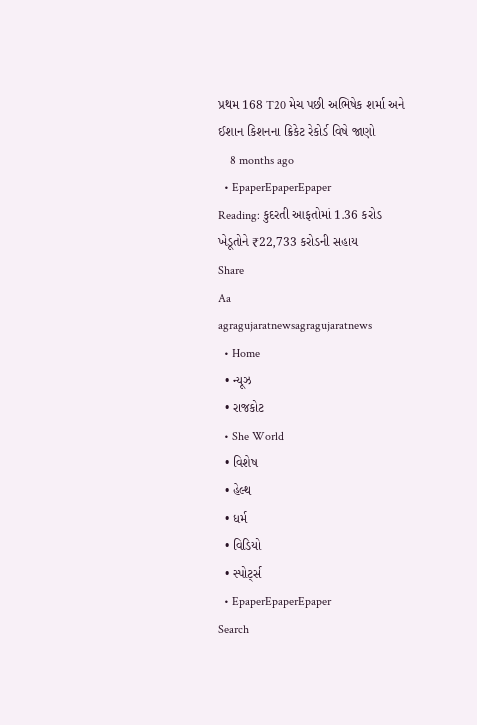પ્રથમ 168 T20 મેચ પછી અભિષેક શર્મા અને ઈશાન કિશનના ક્રિકેટ રેકોર્ડ વિષે જાણો
    8 months ago
  • EpaperEpaperEpaper
Reading: કુદરતી આફતોમાં 1.36 કરોડ ખેડૂતોને ₹22,733 કરોડની સહાય
Share
Aa
agragujaratnewsagragujaratnews
  • Home
  • ન્યૂઝ
  • રાજકોટ
  • She World
  • વિશેષ
  • હેલ્થ
  • ધર્મ
  • વિડિયો
  • સ્પોર્ટ્સ
  • EpaperEpaperEpaper
Search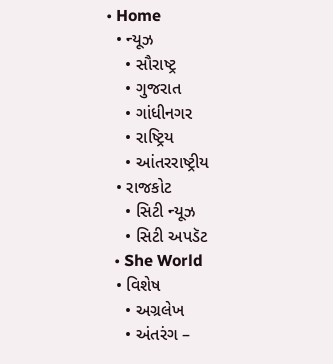• Home
  • ન્યૂઝ
    • સૌરાષ્ટ્ર
    • ગુજરાત
    • ગાંધીનગર
    • રાષ્ટ્રિય
    • આંતરરાષ્ટ્રીય
  • રાજકોટ
    • સિટી ન્યૂઝ
    • સિટી અપડૅટ
  • She World
  • વિશેષ
    • અગ્રલેખ
    • અંતરંગ –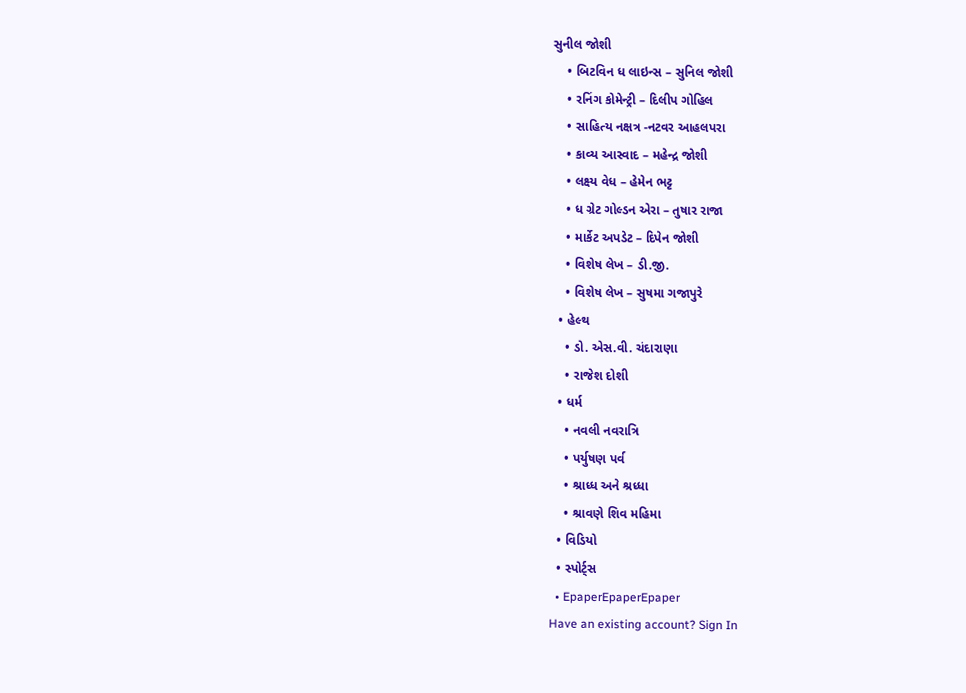સુનીલ જોશી
    • બિટવિન ધ લાઇન્સ – સુનિલ જોશી
    • રનિંગ કોમેન્ટ્રી – દિલીપ ગોહિલ
    • સાહિત્ય નક્ષત્ર -નટવર આહલપરા
    • કાવ્ય આસ્વાદ – મહેન્દ્ર જોશી
    • લક્ષ્ય વેધ – હેમેન ભટ્ટ
    • ધ ગ્રેટ ગોલ્ડન એરા – તુષાર રાજા
    • માર્કેટ અપડેટ – દિપેન જોશી
    • વિશેષ લેખ – ડી.જી.
    • વિશેષ લેખ – સુષમા ગજાપુરે
  • હેલ્થ
    • ડો. એસ.વી. ચંદારાણા
    • રાજેશ દોશી
  • ધર્મ
    • નવલી નવરાત્રિ
    • પર્યુષણ પર્વ
    • શ્રાધ્ધ અને શ્રધ્ધા
    • શ્રાવણે શિવ મહિમા
  • વિડિયો
  • સ્પોર્ટ્સ
  • EpaperEpaperEpaper
Have an existing account? Sign In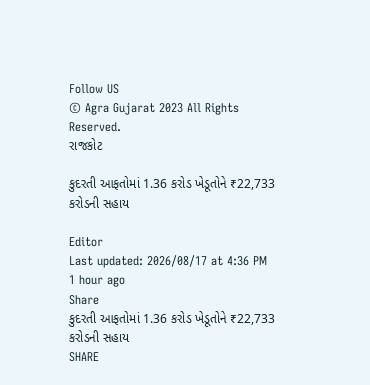Follow US
© Agra Gujarat 2023 All Rights Reserved.
રાજકોટ

કુદરતી આફતોમાં 1.36 કરોડ ખેડૂતોને ₹22,733 કરોડની સહાય

Editor
Last updated: 2026/08/17 at 4:36 PM
1 hour ago
Share
કુદરતી આફતોમાં 1.36 કરોડ ખેડૂતોને ₹22,733 કરોડની સહાય
SHARE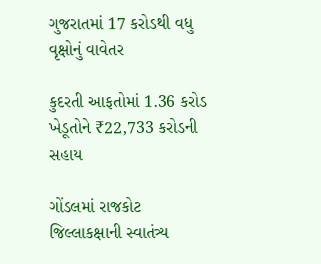ગુજરાતમાં 17 કરોડથી વધુ વૃક્ષોનું વાવેતર

કુદરતી આફતોમાં 1.36 કરોડ ખેડૂતોને ₹22,733 કરોડની સહાય

ગોંડલમાં રાજકોટ જિલ્લાકક્ષાની સ્વાતંત્ર્ય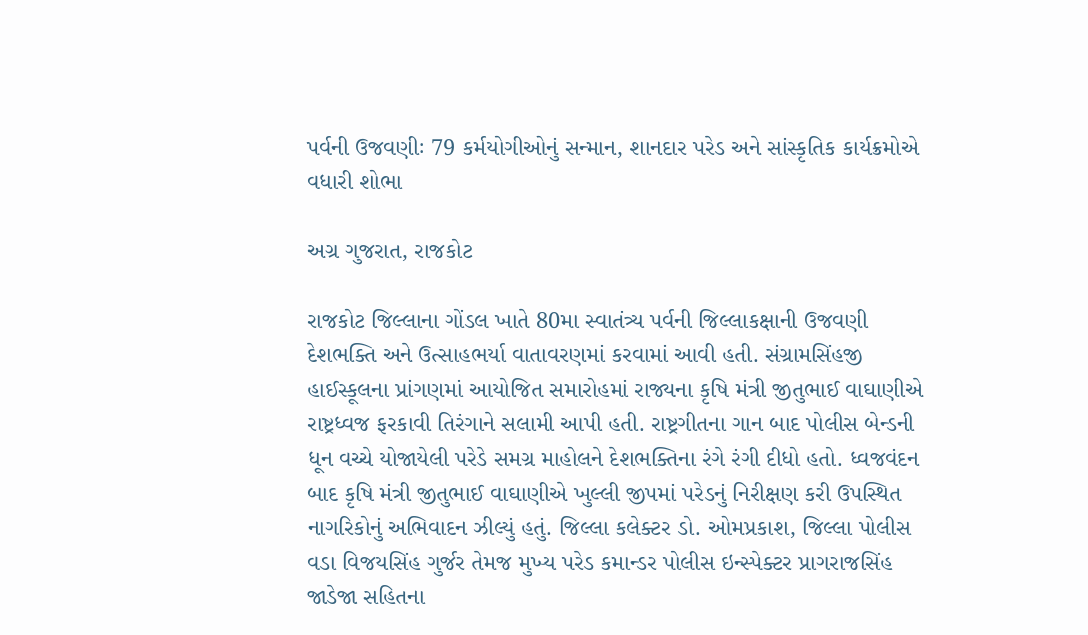પર્વની ઉજવણીઃ 79 કર્મયોગીઓનું સન્માન, શાનદાર પરેડ અને સાંસ્કૃતિક કાર્યક્રમોએ વધારી શોભા

અગ્ર ગુજરાત, રાજકોટ

રાજકોટ જિલ્લાના ગોંડલ ખાતે 80મા સ્વાતંત્ર્ય પર્વની જિલ્લાકક્ષાની ઉજવણી દેશભક્તિ અને ઉત્સાહભર્યા વાતાવરણમાં કરવામાં આવી હતી. સંગ્રામસિંહજી હાઈસ્કૂલના પ્રાંગણમાં આયોજિત સમારોહમાં રાજ્યના કૃષિ મંત્રી જીતુભાઈ વાઘાણીએ રાષ્ટ્રધ્વજ ફરકાવી તિરંગાને સલામી આપી હતી. રાષ્ટ્રગીતના ગાન બાદ પોલીસ બેન્ડની ધૂન વચ્ચે યોજાયેલી પરેડે સમગ્ર માહોલને દેશભક્તિના રંગે રંગી દીધો હતો. ધ્વજવંદન બાદ કૃષિ મંત્રી જીતુભાઈ વાઘાણીએ ખુલ્લી જીપમાં પરેડનું નિરીક્ષણ કરી ઉપસ્થિત નાગરિકોનું અભિવાદન ઝીલ્યું હતું. જિલ્લા કલેક્ટર ડો. ઓમપ્રકાશ, જિલ્લા પોલીસ વડા વિજયસિંહ ગુર્જર તેમજ મુખ્ય પરેડ કમાન્ડર પોલીસ ઇન્સ્પેક્ટર પ્રાગરાજસિંહ જાડેજા સહિતના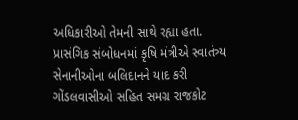અધિકારીઓ તેમની સાથે રહ્યા હતા.
પ્રાસંગિક સંબોધનમાં કૃષિ મંત્રીએ સ્વાતંત્ર્ય સેનાનીઓના બલિદાનને યાદ કરી ગોંડલવાસીઓ સહિત સમગ્ર રાજકોટ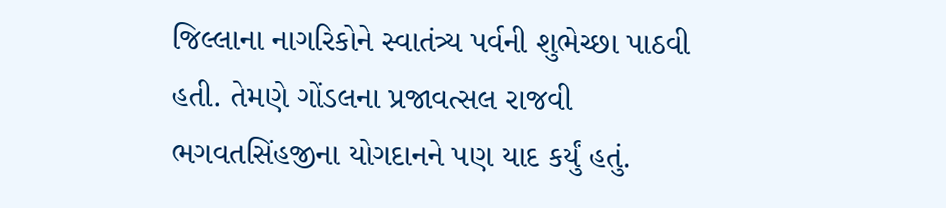જિલ્લાના નાગરિકોને સ્વાતંત્ર્ય પર્વની શુભેચ્છા પાઠવી હતી. તેમણે ગોંડલના પ્રજાવત્સલ રાજવી ભગવતસિંહજીના યોગદાનને પણ યાદ કર્યું હતું.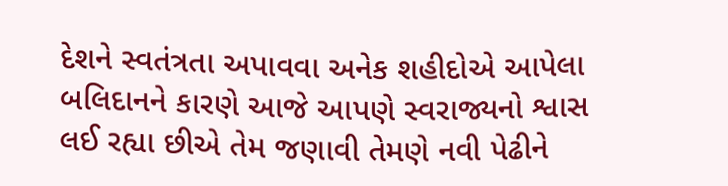દેશને સ્વતંત્રતા અપાવવા અનેક શહીદોએ આપેલા બલિદાનને કારણે આજે આપણે સ્વરાજ્યનો શ્વાસ લઈ રહ્યા છીએ તેમ જણાવી તેમણે નવી પેઢીને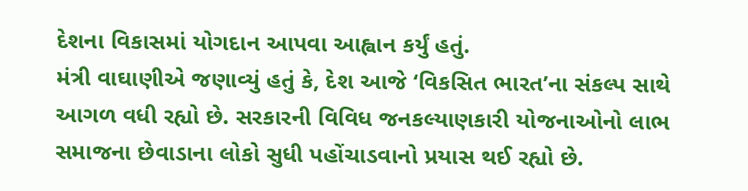દેશના વિકાસમાં યોગદાન આપવા આહ્વાન કર્યું હતું.
મંત્રી વાઘાણીએ જણાવ્યું હતું કે, દેશ આજે ‘વિકસિત ભારત’ના સંકલ્પ સાથે આગળ વધી રહ્યો છે. સરકારની વિવિધ જનકલ્યાણકારી યોજનાઓનો લાભ સમાજના છેવાડાના લોકો સુધી પહોંચાડવાનો પ્રયાસ થઈ રહ્યો છે.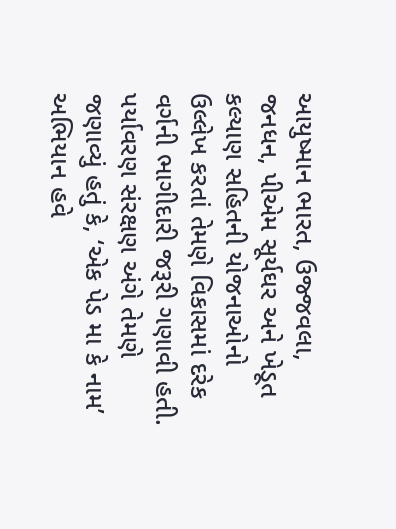આયુષ્માન ભારત, ઉજ્જવલા, જનધન, પીએમ સૂર્યઘર અને ખેડૂત કલ્યાણ સહિતની યોજનાઓનો ઉલ્લેખ કરતાં તેમણે વિકાસમાં દરેક વર્ગની ભાગીદારી જરૂરી ગણાવી હતી.
પર્યાવરણ સંરક્ષણ અંગે તેમણે જણાવ્યું હતું કે, ‘એક પેડ મા કે નામ’ અભિયાન હવે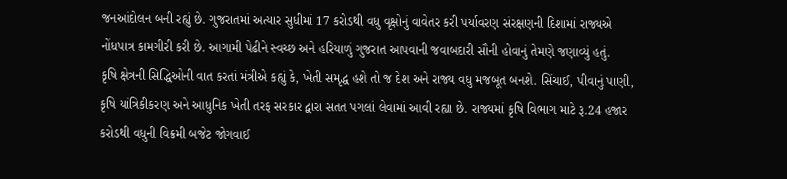જનઆંદોલન બની રહ્યું છે. ગુજરાતમાં અત્યાર સુધીમાં 17 કરોડથી વધુ વૃક્ષોનું વાવેતર કરી પર્યાવરણ સંરક્ષણની દિશામાં રાજ્યએ નોંધપાત્ર કામગીરી કરી છે. આગામી પેઢીને સ્વચ્છ અને હરિયાળું ગુજરાત આપવાની જવાબદારી સૌની હોવાનું તેમણે જણાવ્યું હતું.
કૃષિ ક્ષેત્રની સિદ્ધિઓની વાત કરતાં મંત્રીએ કહ્યું કે, ખેતી સમૃદ્ધ હશે તો જ દેશ અને રાજ્ય વધુ મજબૂત બનશે. સિંચાઈ, પીવાનું પાણી, કૃષિ યાંત્રિકીકરણ અને આધુનિક ખેતી તરફ સરકાર દ્વારા સતત પગલાં લેવામાં આવી રહ્યા છે. રાજ્યમાં કૃષિ વિભાગ માટે રૂ.24 હજાર કરોડથી વધુની વિક્રમી બજેટ જોગવાઈ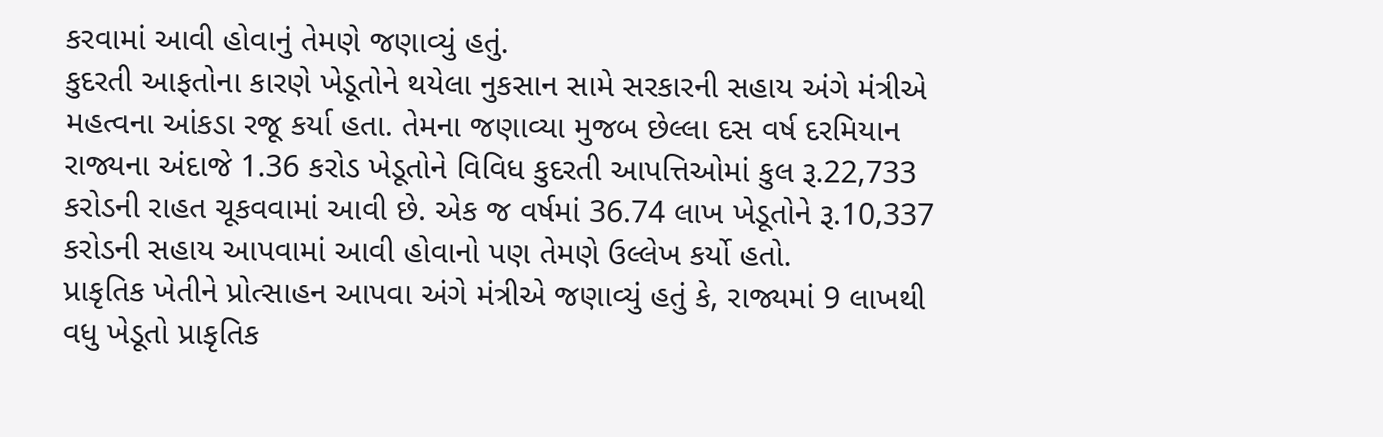કરવામાં આવી હોવાનું તેમણે જણાવ્યું હતું.
કુદરતી આફતોના કારણે ખેડૂતોને થયેલા નુકસાન સામે સરકારની સહાય અંગે મંત્રીએ મહત્વના આંકડા રજૂ કર્યા હતા. તેમના જણાવ્યા મુજબ છેલ્લા દસ વર્ષ દરમિયાન રાજ્યના અંદાજે 1.36 કરોડ ખેડૂતોને વિવિધ કુદરતી આપત્તિઓમાં કુલ રૂ.22,733 કરોડની રાહત ચૂકવવામાં આવી છે. એક જ વર્ષમાં 36.74 લાખ ખેડૂતોને રૂ.10,337 કરોડની સહાય આપવામાં આવી હોવાનો પણ તેમણે ઉલ્લેખ કર્યો હતો.
પ્રાકૃતિક ખેતીને પ્રોત્સાહન આપવા અંગે મંત્રીએ જણાવ્યું હતું કે, રાજ્યમાં 9 લાખથી વધુ ખેડૂતો પ્રાકૃતિક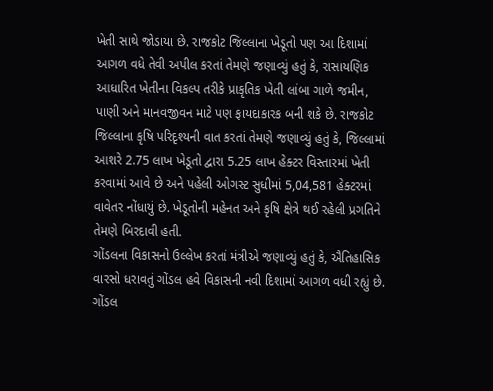ખેતી સાથે જોડાયા છે. રાજકોટ જિલ્લાના ખેડૂતો પણ આ દિશામાં આગળ વધે તેવી અપીલ કરતાં તેમણે જણાવ્યું હતું કે, રાસાયણિક આધારિત ખેતીના વિકલ્પ તરીકે પ્રાકૃતિક ખેતી લાંબા ગાળે જમીન, પાણી અને માનવજીવન માટે પણ ફાયદાકારક બની શકે છે. રાજકોટ જિલ્લાના કૃષિ પરિદૃશ્યની વાત કરતાં તેમણે જણાવ્યું હતું કે, જિલ્લામાં આશરે 2.75 લાખ ખેડૂતો દ્વારા 5.25 લાખ હેક્ટર વિસ્તારમાં ખેતી કરવામાં આવે છે અને પહેલી ઓગસ્ટ સુધીમાં 5,04,581 હેક્ટરમાં વાવેતર નોંધાયું છે. ખેડૂતોની મહેનત અને કૃષિ ક્ષેત્રે થઈ રહેલી પ્રગતિને તેમણે બિરદાવી હતી.
ગોંડલના વિકાસનો ઉલ્લેખ કરતાં મંત્રીએ જણાવ્યું હતું કે, ઐતિહાસિક વારસો ધરાવતું ગોંડલ હવે વિકાસની નવી દિશામાં આગળ વધી રહ્યું છે. ગોંડલ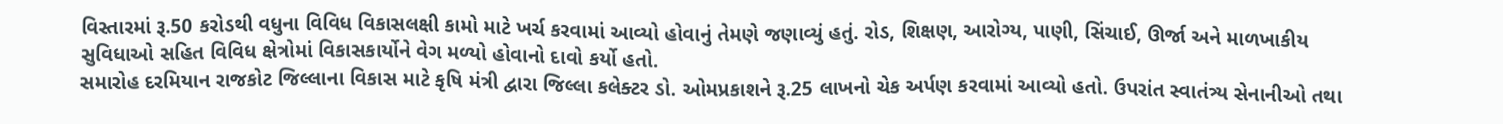વિસ્તારમાં રૂ.50 કરોડથી વધુના વિવિધ વિકાસલક્ષી કામો માટે ખર્ચ કરવામાં આવ્યો હોવાનું તેમણે જણાવ્યું હતું. રોડ, શિક્ષણ, આરોગ્ય, પાણી, સિંચાઈ, ઊર્જા અને માળખાકીય સુવિધાઓ સહિત વિવિધ ક્ષેત્રોમાં વિકાસકાર્યોને વેગ મળ્યો હોવાનો દાવો કર્યો હતો.
સમારોહ દરમિયાન રાજકોટ જિલ્લાના વિકાસ માટે કૃષિ મંત્રી દ્વારા જિલ્લા કલેક્ટર ડો. ઓમપ્રકાશને રૂ.25 લાખનો ચેક અર્પણ કરવામાં આવ્યો હતો. ઉપરાંત સ્વાતંત્ર્ય સેનાનીઓ તથા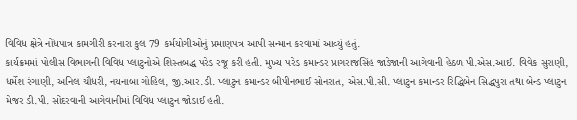વિવિધ ક્ષેત્રે નોંધપાત્ર કામગીરી કરનારા કુલ 79 કર્મયોગીઓનું પ્રમાણપત્ર આપી સન્માન કરવામાં આવ્યું હતું.
કાર્યક્રમમાં પોલીસ વિભાગની વિવિધ પ્લાટુનોએ શિસ્તબદ્ધ પરેડ રજૂ કરી હતી. મુખ્ય પરેડ કમાન્ડર પ્રાગરાજસિંહ જાડેજાની આગેવાની હેઠળ પી.એસ.આઈ. વિવેક સુરાણી, ધર્મેશ રંગાણી, અનિલ ચૌધરી, નયનાબા ગોહિલ, જી.આર.ડી. પ્લાટુન કમાન્ડર બીપીનભાઈ સોનરાત, એસ.પી.સી. પ્લાટુન કમાન્ડર રિદ્ધિબેન સિદ્ધપુરા તથા બેન્ડ પ્લાટુન મેજર ડી.પી. સોંદરવાની આગેવાનીમાં વિવિધ પ્લાટુન જોડાઈ હતી.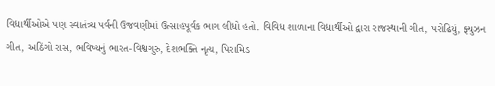વિદ્યાર્થીઓએ પણ સ્વાતંત્ર્ય પર્વની ઉજવણીમાં ઉત્સાહપૂર્વક ભાગ લીધો હતો. વિવિધ શાળાના વિદ્યાર્થીઓ દ્વારા રાજસ્થાની ગીત, પરોઢિયું, ફ્યુઝન ગીત, અઠિંગો રાસ, ભવિષ્યનું ભારત-વિશ્વગુરુ, દેશભક્તિ નૃત્ય, પિરામિડ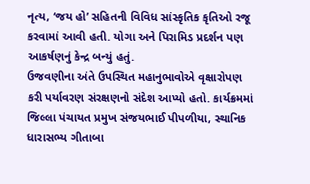નૃત્ય, ‘જય હો’ સહિતની વિવિધ સાંસ્કૃતિક કૃતિઓ રજૂ કરવામાં આવી હતી. યોગા અને પિરામિડ પ્રદર્શન પણ આકર્ષણનું કેન્દ્ર બન્યું હતું.
ઉજવણીના અંતે ઉપસ્થિત મહાનુભાવોએ વૃક્ષારોપણ કરી પર્યાવરણ સંરક્ષણનો સંદેશ આપ્યો હતો. કાર્યક્રમમાં જિલ્લા પંચાયત પ્રમુખ સંજયભાઈ પીપળીયા, સ્થાનિક ધારાસભ્ય ગીતાબા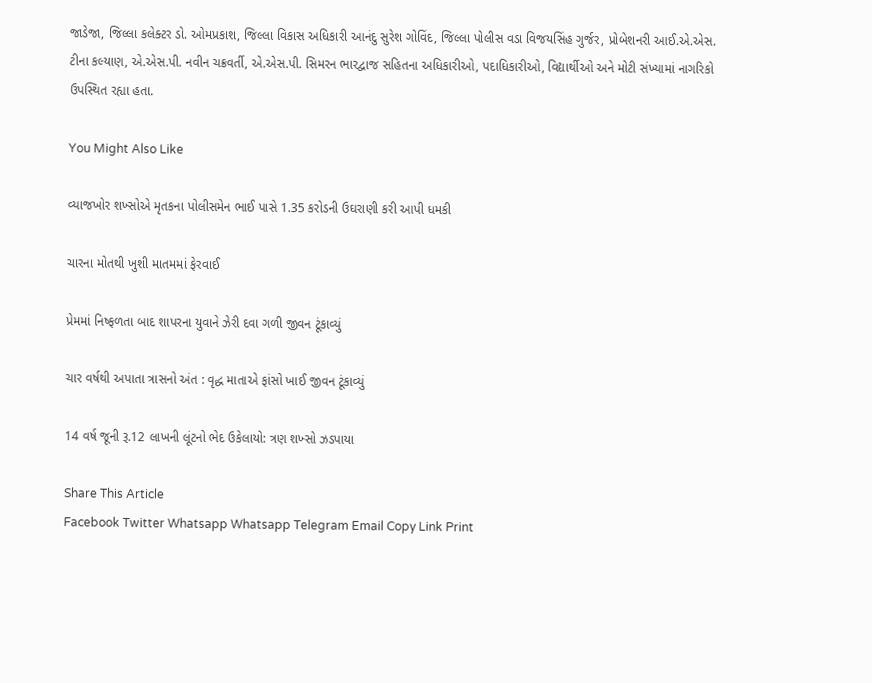જાડેજા, જિલ્લા કલેક્ટર ડો. ઓમપ્રકાશ, જિલ્લા વિકાસ અધિકારી આનંદુ સુરેશ ગોવિંદ, જિલ્લા પોલીસ વડા વિજયસિંહ ગુર્જર, પ્રોબેશનરી આઈ.એ.એસ. ટીના કલ્યાણ, એ.એસ.પી. નવીન ચક્રવર્તી, એ.એસ.પી. સિમરન ભારદ્વાજ સહિતના અધિકારીઓ, પદાધિકારીઓ, વિદ્યાર્થીઓ અને મોટી સંખ્યામાં નાગરિકો ઉપસ્થિત રહ્યા હતા.

You Might Also Like

વ્યાજખોર શખ્સોએ મૃતકના પોલીસમેન ભાઈ પાસે 1.35 કરોડની ઉઘરાણી કરી આપી ધમકી

ચારના મોતથી ખુશી માતમમાં ફેરવાઈ

પ્રેમમાં નિષ્ફળતા બાદ શાપરના યુવાને ઝેરી દવા ગળી જીવન ટૂંકાવ્યું

ચાર વર્ષથી અપાતા ત્રાસનો અંત : વૃદ્ધ માતાએ ફાંસો ખાઈ જીવન ટૂંકાવ્યું

14 વર્ષ જૂની રૂ.12 લાખની લૂંટનો ભેદ ઉકેલાયો: ત્રણ શખ્સો ઝડપાયા

Share This Article
Facebook Twitter Whatsapp Whatsapp Telegram Email Copy Link Print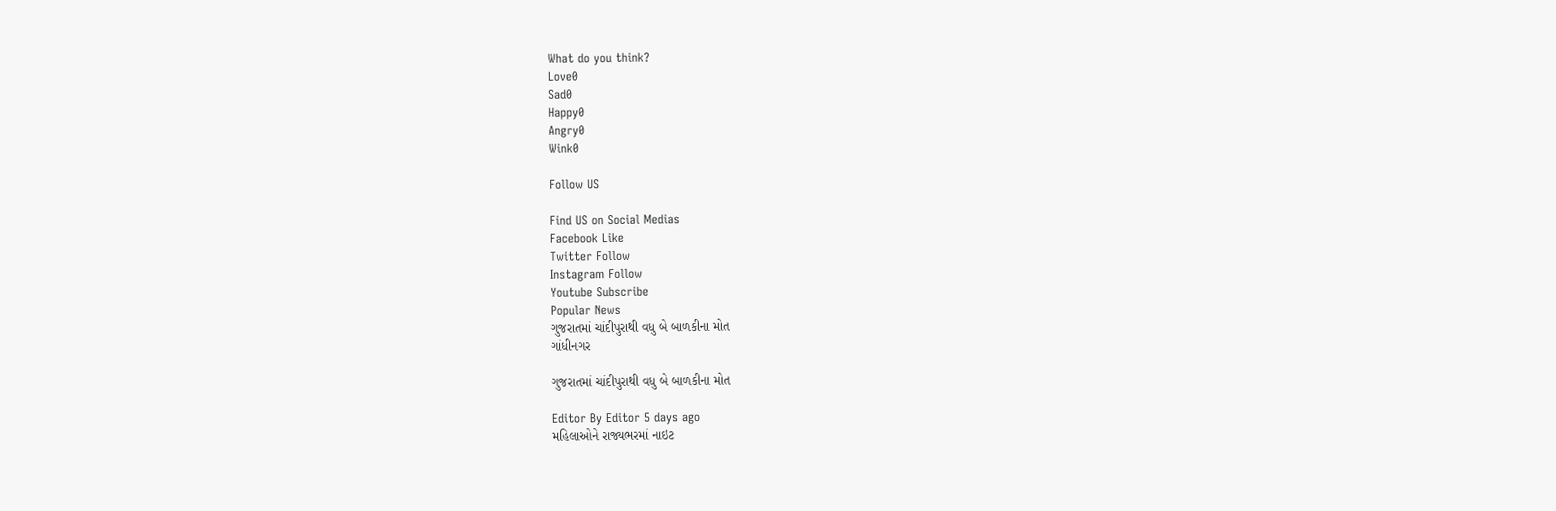What do you think?
Love0
Sad0
Happy0
Angry0
Wink0

Follow US

Find US on Social Medias
Facebook Like
Twitter Follow
Instagram Follow
Youtube Subscribe
Popular News
ગુજરાતમાં ચાંદીપુરાથી વધુ બે બાળકીના મોત
ગાંધીનગર

ગુજરાતમાં ચાંદીપુરાથી વધુ બે બાળકીના મોત

Editor By Editor 5 days ago
મહિલાઓને રાજ્યભરમાં નાઇટ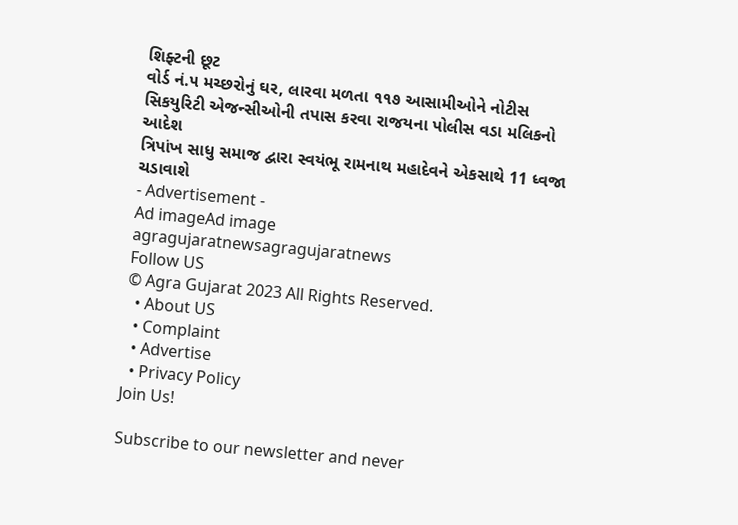શિફ્ટની છૂટ
વોર્ડ નં.૫ મચ્છરોનું ઘર, લારવા મળતા ૧૧૭ આસામીઓને નોટીસ
સિકયુરિટી એજન્સીઓની તપાસ કરવા રાજયના પોલીસ વડા મલિકનો આદેશ
ત્રિપાંખ સાધુ સમાજ દ્વારા સ્વયંભૂ રામનાથ મહાદેવને એકસાથે 11 ધ્વજા ચડાવાશે
- Advertisement -
Ad imageAd image
agragujaratnewsagragujaratnews
Follow US
© Agra Gujarat 2023 All Rights Reserved.
  • About US
  • Complaint
  • Advertise
  • Privacy Policy
Join Us!

Subscribe to our newsletter and never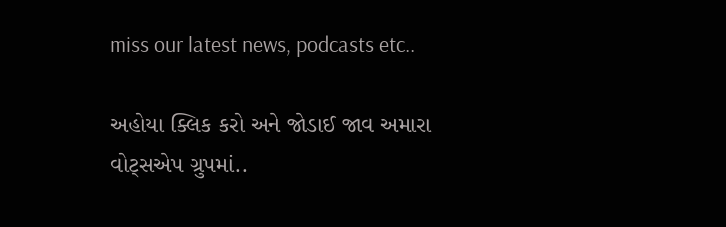miss our latest news, podcasts etc..

અહોયા ક્લિક કરો અને જોડાઈ જાવ અમારા વોટ્સએપ ગ્રુપમાં..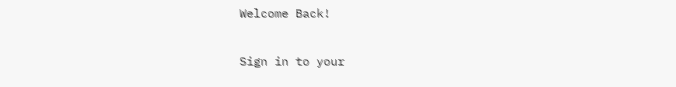Welcome Back!

Sign in to your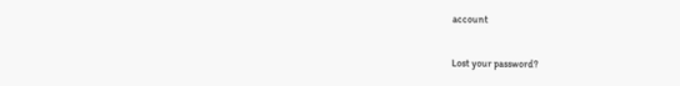account

Lost your password?